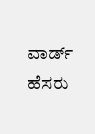ವಾರ್ಡ್ ಹೆಸರು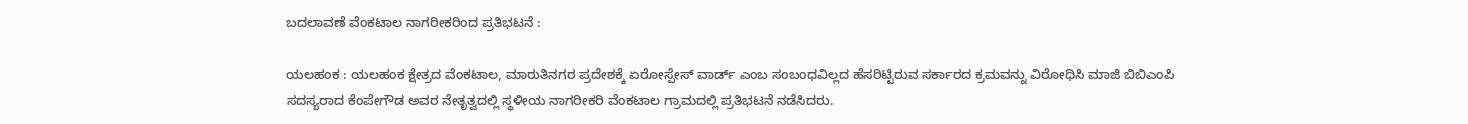ಬದಲಾವಣೆ ವೆಂಕಟಾಲ ನಾಗರೀಕರಿಂದ ಪ್ರತಿಭಟನೆ :

ಯಲಹಂಕ : ಯಲಹಂಕ ಕ್ಷೇತ್ರದ ವೆಂಕಟಾಲ, ಮಾರುತಿನಗರ ಪ್ರದೇಶಕ್ಕೆ ಏರೋಸ್ಪೇಸ್ ವಾರ್ಡ್ ಎಂಬ ಸಂಬಂಧವಿಲ್ಲದ ಹೆಸರಿಟ್ಟಿರುವ ಸರ್ಕಾರದ ಕ್ರಮವನ್ನು ವಿರೋಧಿಸಿ ಮಾಜಿ ಬಿಬಿಎಂಪಿ ಸದಸ್ಯರಾದ ಕೆಂಪೇಗೌಡ ಅವರ ನೇತೃತ್ವದಲ್ಲಿ ಸ್ಥಳೀಯ ನಾಗರೀಕರಿ ವೆಂಕಟಾಲ ಗ್ರಾಮದಲ್ಲಿ ಪ್ರತಿಭಟನೆ ನಡೆಸಿದರು.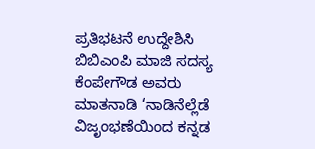ಪ್ರತಿಭಟನೆ ಉದ್ದೇಶಿಸಿ ಬಿಬಿಎಂಪಿ ಮಾಜಿ ಸದಸ್ಯ ಕೆಂಪೇಗೌಡ ಅವರು ಮಾತನಾಡಿ ‘ನಾಡಿನೆಲ್ಲೆಡೆ ವಿಜೃಂಭಣೆಯಿಂದ ಕನ್ನಡ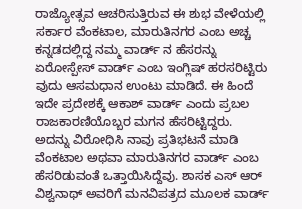ರಾಜ್ಯೋತ್ಸವ ಆಚರಿಸುತ್ತಿರುವ ಈ ಶುಭ ವೇಳೆಯಲ್ಲಿ ಸರ್ಕಾರ ವೆಂಕಟಾಲ, ಮಾರುತಿನಗರ ಎಂಬ ಅಚ್ಚ ಕನ್ನಡದಲ್ಲಿದ್ದ ನಮ್ಮ ವಾರ್ಡ್ ನ ಹೆಸರನ್ನು ಏರೋಸ್ಪೇಸ್ ವಾರ್ಡ್ ಎಂಬ ಇಂಗ್ಲಿಷ್ ಹರಸರಿಟ್ಟಿರು ವುದು ಆಸಮಧಾನ ಉಂಟು ಮಾಡಿದೆ. ಈ ಹಿಂದೆ ಇದೇ ಪ್ರದೇಶಕ್ಕೆ ಆಕಾಶ್ ವಾರ್ಡ್ ಎಂದು ಪ್ರಬಲ ರಾಜಕಾರಣಿಯೊಬ್ಬರ ಮಗನ ಹೆಸರಿಟ್ಟಿದ್ದರು. ಅದನ್ನು ವಿರೋಧಿಸಿ ನಾವು ಪ್ರತಿಭಟನೆ ಮಾಡಿ ವೆಂಕಟಾಲ ಅಥವಾ ಮಾರುತಿನಗರ ವಾರ್ಡ್ ಎಂಬ ಹೆಸರಿಡುವಂತೆ ಒತ್ತಾಯಿಸಿದ್ದೆವು. ಶಾಸಕ ಎಸ್ ಆರ್ ವಿಶ್ವನಾಥ್ ಅವರಿಗೆ ಮನವಿಪತ್ರದ ಮೂಲಕ ವಾರ್ಡ್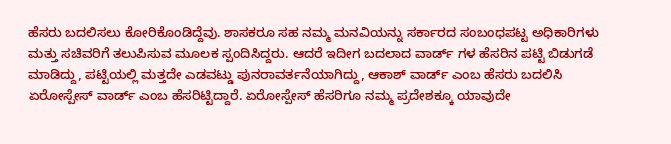ಹೆಸರು ಬದಲಿಸಲು ಕೋರಿಕೊಂಡಿದ್ದೆವು. ಶಾಸಕರೂ ಸಹ ನಮ್ಮ ಮನವಿಯನ್ನು ಸರ್ಕಾರದ ಸಂಬಂಧಪಟ್ಟ ಅಧಿಕಾರಿಗಳು ಮತ್ತು ಸಚಿವರಿಗೆ ತಲುಪಿಸುವ ಮೂಲಕ ಸ್ಪಂದಿಸಿದ್ದರು. ಆದರೆ ಇದೀಗ ಬದಲಾದ ವಾರ್ಡ್ ಗಳ ಹೆಸರಿನ‌ ಪಟ್ಟಿ ಬಿಡುಗಡೆ ಮಾಡಿದ್ದು, ಪಟ್ಟಿಯಲ್ಲಿ ಮತ್ತದೇ ಎಡವಟ್ಡು ಪುನರಾವರ್ತನೆಯಾಗಿದ್ದು, ಆಕಾಶ್ ವಾರ್ಡ್ ಎಂಬ ಹೆಸರು ಬದಲಿಸಿ ಏರೋಸ್ಪೇಸ್ ವಾರ್ಡ್ ಎಂಬ ಹೆಸರಿಟ್ಟಿದ್ದಾರೆ. ಏರೋಸ್ಪೇಸ್ ಹೆಸರಿಗೂ ನಮ್ಮ ಪ್ರದೇಶಕ್ಕೂ ಯಾವುದೇ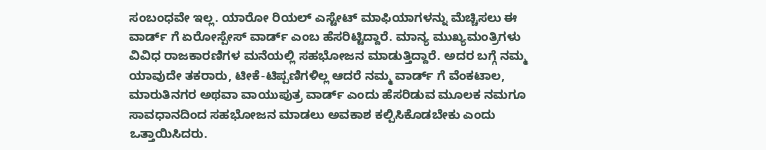ಸಂಬಂಧವೇ ಇಲ್ಲ. ಯಾರೋ ರಿಯಲ್ ಎಸ್ಟೇಟ್ ಮಾಫಿಯಾಗಳನ್ನು ಮೆಚ್ಚಿಸಲು ಈ ವಾರ್ಡ್ ಗೆ ಏರೋಸ್ಪೇಸ್ ವಾರ್ಡ್ ಎಂಬ ಹೆಸರಿಟ್ಟಿದ್ದಾರೆ. ಮಾನ್ಯ ಮುಖ್ಯಮಂತ್ರಿಗಳು ವಿವಿಧ ರಾಜಕಾರಣಿಗಳ ಮನೆಯಲ್ಲಿ ಸಹಭೋಜನ ಮಾಡುತ್ತಿದ್ದಾರೆ. ಅದರ ಬಗ್ಗೆ ನಮ್ಮ ಯಾವುದೇ ತಕರಾರು, ಟೀಕೆ-ಟಿಪ್ಪಣಿಗಳಿಲ್ಲ ಆದರೆ ನಮ್ಮ ವಾರ್ಡ್ ಗೆ ವೆಂಕಟಾಲ, ಮಾರುತಿನಗರ ಅಥವಾ ವಾಯುಪುತ್ರ ವಾರ್ಡ್ ಎಂದು ಹೆಸರಿಡುವ ಮೂಲಕ ನಮಗೂ ಸಾವಧಾನದಿಂದ ಸಹಭೋಜನ ಮಾಡಲು ಅವಕಾಶ ಕಲ್ಪಿಸಿಕೊಡಬೇಕು ಎಂದು ಒತ್ತಾಯಿಸಿದರು.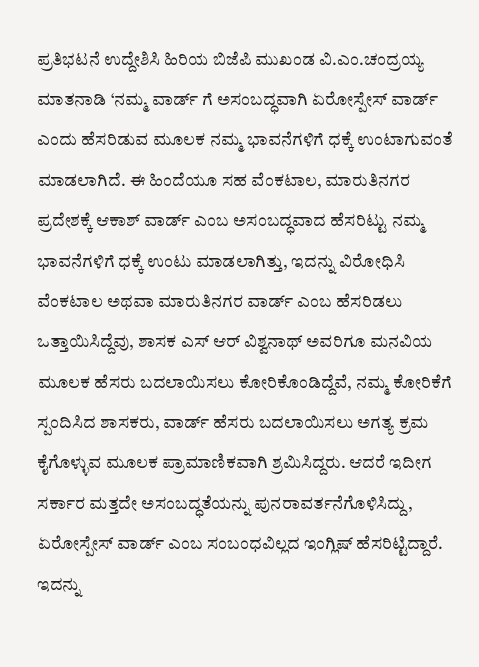ಪ್ರತಿಭಟನೆ ಉದ್ದೇಶಿಸಿ ಹಿರಿಯ ಬಿಜೆಪಿ ಮುಖಂಡ ವಿ.ಎಂ.ಚಂದ್ರಯ್ಯ ಮಾತನಾಡಿ ‘ನಮ್ಮ ವಾರ್ಡ್ ಗೆ ಅಸಂಬದ್ಧವಾಗಿ ಏರೋಸ್ಪೇಸ್ ವಾರ್ಡ್ ಎಂದು ಹೆಸರಿಡುವ‌ ಮೂಲಕ ನಮ್ಮ ಭಾವನೆಗಳಿಗೆ ಧಕ್ಕೆ ಉಂಟಾಗುವಂತೆ ಮಾಡಲಾಗಿದೆ. ಈ ಹಿಂದೆಯೂ ಸಹ ವೆಂಕಟಾಲ, ಮಾರುತಿನಗರ ಪ್ರದೇಶಕ್ಕೆ ಆಕಾಶ್ ವಾರ್ಡ್ ಎಂಬ ಅಸಂಬದ್ಧವಾದ ಹೆಸರಿಟ್ಟು ನಮ್ಮ ಭಾವನೆಗಳಿಗೆ ಧಕ್ಕೆ ಉಂಟು ಮಾಡಲಾಗಿತ್ತು, ಇದನ್ನು ವಿರೋಧಿಸಿ ವೆಂಕಟಾಲ ಅಥವಾ ಮಾರುತಿನಗರ ವಾರ್ಡ್ ಎಂಬ ಹೆಸರಿಡಲು ಒತ್ತಾಯಿಸಿದ್ದೆವು, ಶಾಸಕ ಎಸ್ ಆರ್ ವಿಶ್ವನಾಥ್ ಅವರಿಗೂ ಮನವಿಯ ಮೂಲಕ ಹೆಸರು ಬದಲಾಯಿಸಲು ಕೋರಿಕೊಂಡಿದ್ದೆವೆ, ನಮ್ಮ ಕೋರಿಕೆಗೆ ಸ್ಪಂದಿಸಿದ ಶಾಸಕರು, ವಾರ್ಡ್ ಹೆಸರು ಬದಲಾಯಿಸಲು ಅಗತ್ಯ ಕ್ರಮ ಕೈಗೊಳ್ಳುವ ಮೂಲಕ ಪ್ರಾಮಾಣಿಕವಾಗಿ ಶ್ರಮಿಸಿದ್ದರು. ಆದರೆ ಇದೀಗ ಸರ್ಕಾರ ಮತ್ತದೇ ಅಸಂಬದ್ಧತೆಯನ್ನು ಪುನರಾವರ್ತನೆಗೊಳಿಸಿದ್ದು, ಏರೋಸ್ಪೇಸ್ ವಾರ್ಡ್ ಎಂಬ ಸಂಬಂಧವಿಲ್ಲದ ಇಂಗ್ಲಿಷ್ ಹೆಸರಿಟ್ಟಿದ್ದಾರೆ. ಇದನ್ನು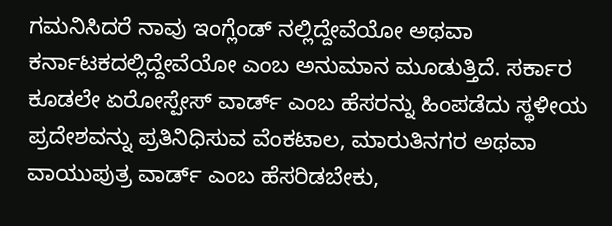ಗಮನಿಸಿದರೆ ನಾವು ಇಂಗ್ಲೆಂಡ್ ನಲ್ಲಿದ್ದೇವೆಯೋ ಅಥವಾ ಕರ್ನಾಟಕದಲ್ಲಿದ್ದೇವೆಯೋ ಎಂಬ ಅನುಮಾನ ಮೂಡುತ್ತಿದೆ. ಸರ್ಕಾರ ಕೂಡಲೇ ಏರೋಸ್ಪೇಸ್ ವಾರ್ಡ್ ಎಂಬ ಹೆಸರನ್ನು ಹಿಂಪಡೆದು ಸ್ಥಳೀಯ ಪ್ರದೇಶವನ್ನು ಪ್ರತಿನಿಧಿಸುವ ವೆಂಕಟಾಲ, ಮಾರುತಿನಗರ ಅಥವಾ ವಾಯುಪುತ್ರ ವಾರ್ಡ್ ಎಂಬ ಹೆಸರಿಡಬೇಕು,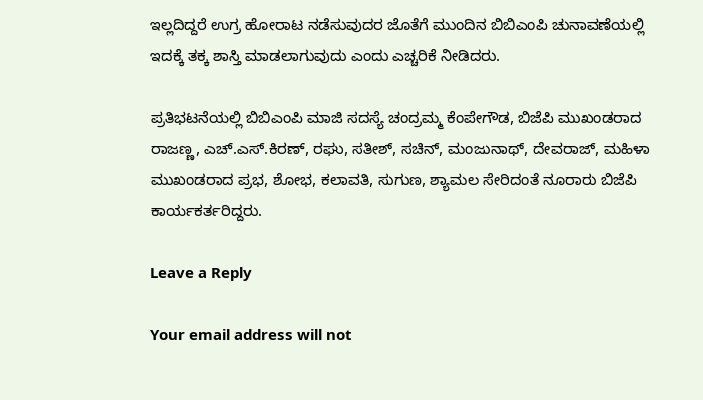ಇಲ್ಲದಿದ್ದರೆ ಉಗ್ರ ಹೋರಾಟ ನಡೆಸುವುದರ ಜೊತೆಗೆ ಮುಂದಿನ ಬಿಬಿಎಂಪಿ ಚುನಾವಣೆಯಲ್ಲಿ ಇದಕ್ಕೆ ತಕ್ಕ ಶಾಸ್ತಿ ಮಾಡಲಾಗುವುದು ಎಂದು ಎಚ್ಚರಿಕೆ ನೀಡಿದರು.

ಪ್ರತಿಭಟನೆಯಲ್ಲಿ ಬಿಬಿಎಂಪಿ ಮಾಜಿ ಸದಸ್ಯೆ ಚಂದ್ರಮ್ಮ ಕೆಂಪೇಗೌಡ, ಬಿಜೆಪಿ ಮುಖಂಡರಾದ ರಾಜಣ್ಣ, ಎಚ್.ಎಸ್.ಕಿರಣ್, ರಘು, ಸತೀಶ್, ಸಚಿನ್, ಮಂಜುನಾಥ್, ದೇವರಾಜ್, ಮಹಿಳಾ ಮುಖಂಡರಾದ ಪ್ರಭ, ಶೋಭ, ಕಲಾವತಿ, ಸುಗುಣ, ಶ್ಯಾಮಲ ಸೇರಿದಂತೆ ನೂರಾರು ಬಿಜೆಪಿ ಕಾರ್ಯಕರ್ತರಿದ್ದರು.

Leave a Reply

Your email address will not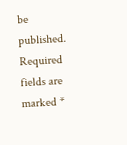be published. Required fields are marked *